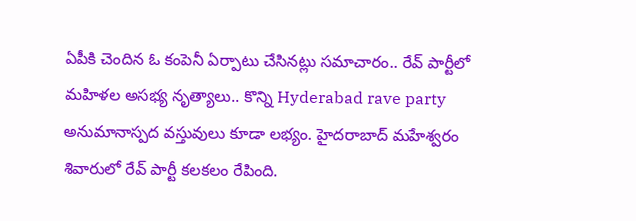ఏపీకి చెందిన ఓ కంపెనీ ఏర్పాటు చేసినట్లు సమాచారం.. రేవ్ పార్టీలో మహిళల అసభ్య నృత్యాలు.. కొన్ని Hyderabad rave party అనుమానాస్పద వస్తువులు కూడా లభ్యం. హైదరాబాద్ మహేశ్వరం శివారులో రేవ్ పార్టీ కలకలం రేపింది.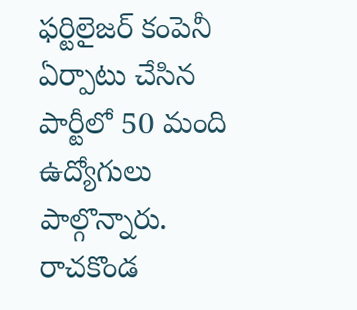ఫర్టిలైజర్ కంపెనీ ఏర్పాటు చేసిన పార్టీలో 50 మంది ఉద్యోగులు పాల్గొన్నారు. రాచకొండ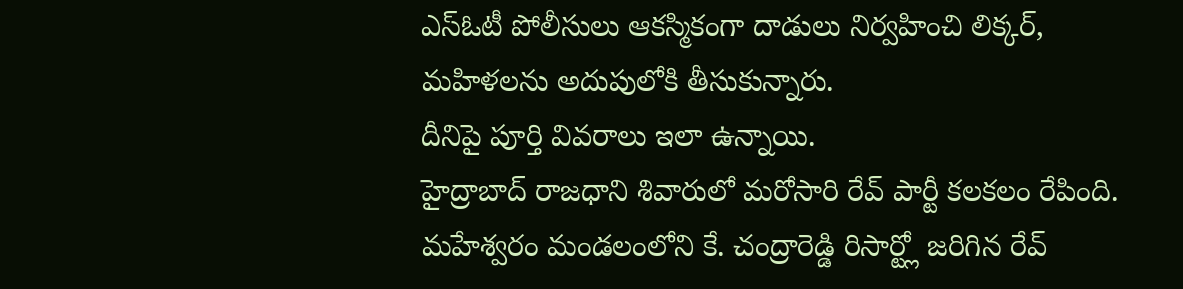ఎస్ఓటీ పోలీసులు ఆకస్మికంగా దాడులు నిర్వహించి లిక్కర్, మహిళలను అదుపులోకి తీసుకున్నారు.
దీనిపై పూర్తి వివరాలు ఇలా ఉన్నాయి.
హైద్రాబాద్ రాజధాని శివారులో మరోసారి రేవ్ పార్టీ కలకలం రేపింది. మహేశ్వరం మండలంలోని కే. చంద్రారెడ్డి రిసార్ట్లో జరిగిన రేవ్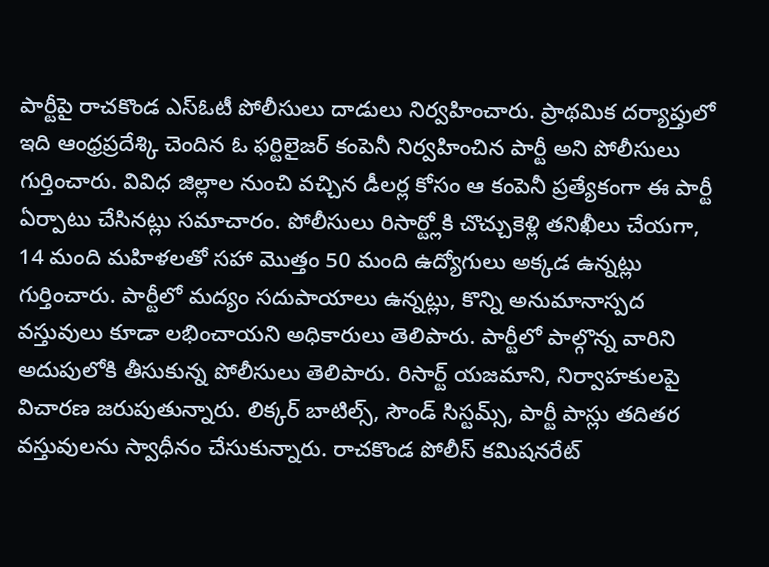పార్టీపై రాచకొండ ఎస్ఓటీ పోలీసులు దాడులు నిర్వహించారు. ప్రాథమిక దర్యాప్తులో ఇది ఆంధ్రప్రదేశ్కి చెందిన ఓ ఫర్టిలైజర్ కంపెనీ నిర్వహించిన పార్టీ అని పోలీసులు గుర్తించారు. వివిధ జిల్లాల నుంచి వచ్చిన డీలర్ల కోసం ఆ కంపెనీ ప్రత్యేకంగా ఈ పార్టీ ఏర్పాటు చేసినట్లు సమాచారం. పోలీసులు రిసార్ట్లోకి చొచ్చుకెళ్లి తనిఖీలు చేయగా, 14 మంది మహిళలతో సహా మొత్తం 50 మంది ఉద్యోగులు అక్కడ ఉన్నట్లు గుర్తించారు. పార్టీలో మద్యం సదుపాయాలు ఉన్నట్లు, కొన్ని అనుమానాస్పద వస్తువులు కూడా లభించాయని అధికారులు తెలిపారు. పార్టీలో పాల్గొన్న వారిని అదుపులోకి తీసుకున్న పోలీసులు తెలిపారు. రిసార్ట్ యజమాని, నిర్వాహకులపై విచారణ జరుపుతున్నారు. లిక్కర్ బాటిల్స్, సౌండ్ సిస్టమ్స్, పార్టీ పాస్లు తదితర వస్తువులను స్వాధీనం చేసుకున్నారు. రాచకొండ పోలీస్ కమిషనరేట్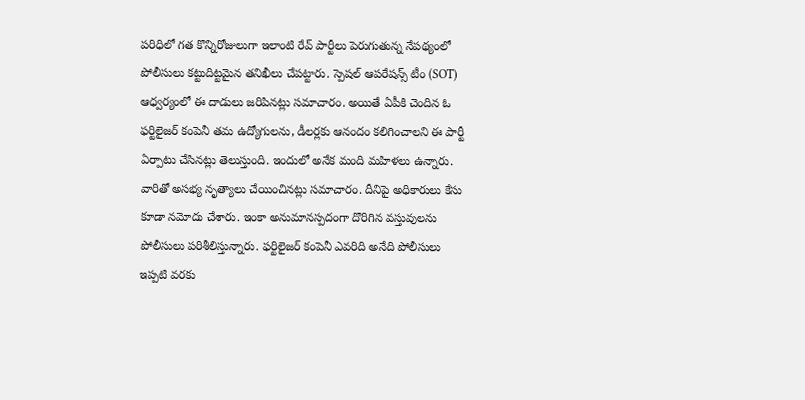పరిధిలో గత కొన్నిరోజులుగా ఇలాంటి రేవ్ పార్టీలు పెరుగుతున్న నేపథ్యంలో పోలీసులు కట్టుదిట్టమైన తనిఖీలు చేపట్టారు. స్పెషల్ ఆపరేషన్స్ టీం (SOT) ఆధ్వర్యంలో ఈ దాడులు జరిపినట్లు సమాచారం. అయితే ఏపీకి చెందిన ఓ ఫర్టిలైజర్ కంపెనీ తమ ఉద్యోగులను, డీలర్లకు ఆనందం కలిగించాలని ఈ పార్టీ ఏర్పాటు చేసినట్లు తెలుస్తుంది. ఇందులో అనేక మంది మహిళలు ఉన్నారు. వారితో అసభ్య నృత్యాలు చేయించినట్లు సమాచారం. దీనిపై అధికారులు కేసు కూడా నమోదు చేశారు. ఇంకా అనుమానస్పదంగా దొరిగిన వస్తువులను పోలీసులు పరిశీలిస్తున్నారు. ఫర్టిలైజర్ కంపెనీ ఎవరిది అనేది పోలీసులు ఇప్పటి వరకు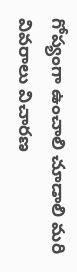గోప్యంగా ఉంచాలి చూడాలి మరి వివరాలు విచారణ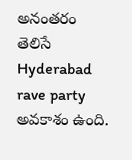అనంతరం తెలిసే Hyderabad rave party అవకాశం ఉంది.